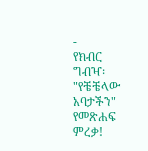-
የክብር ግብዣ፡ "የቼቼላው አባታችን" የመጽሐፍ ምረቃ!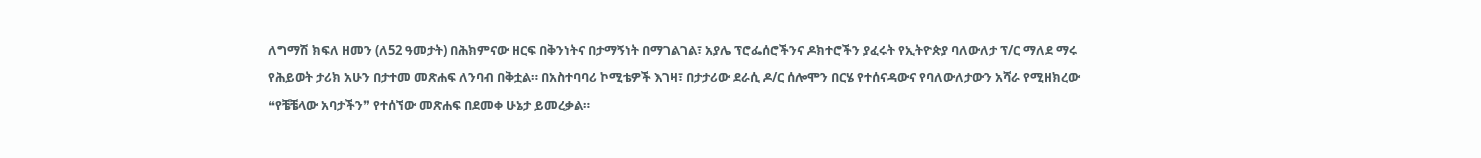ለግማሽ ክፍለ ዘመን (ለ52 ዓመታት) በሕክምናው ዘርፍ በቅንነትና በታማኝነት በማገልገል፣ አያሌ ፕሮፌሰሮችንና ዶክተሮችን ያፈሩት የኢትዮጵያ ባለውለታ ፕ/ር ማለደ ማሩ የሕይወት ታሪክ አሁን በታተመ መጽሐፍ ለንባብ በቅቷል። በአስተባባሪ ኮሚቴዎች እገዛ፣ በታታሪው ደራሲ ዶ/ር ሰሎሞን በርሄ የተሰናዳውና የባለውለታውን አሻራ የሚዘክረው ❝የቼቼላው አባታችን❞ የተሰኘው መጽሐፍ በደመቀ ሁኔታ ይመረቃል።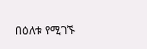በዕለቱ የሚገኙ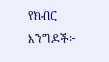የክብር እንግዶች፦